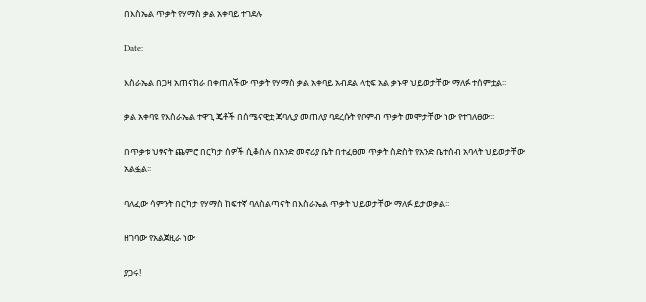በእስኤል ጥቃት የሃማስ ቃል አቀባይ ተገደሉ

Date:

እስራኤል በጋዛ አጠናክራ በቀጠለችው ጥቃት የሃማስ ቃል አቀባይ አብደል ላቲፍ አል ቃኑዋ ህይወታቸው ማለፉ ተሰምቷል፡፡

ቃል አቀባዩ የእስራኤል ተዋጊ ጄቶች በሰሜናዊቷ ጃባሊያ መጠለያ ባደረሱት የቦምብ ጥቃት መሞታቸው ነው የተገለፀው፡፡

በጥቃቱ ህፃናት ጨምሮ በርካታ ሰዎች ሲቆስሉ በአንድ መኖሪያ ቤት በተፈፀመ ጥቃት ስድስት የአንድ ቤተሰብ አባላት ህይወታቸው አልፏል፡፡

ባለፈው ሳምንት በርካታ የሃማስ ከፍተኛ ባለስልጣናት በእስራኤል ጥቃት ህይወታቸው ማለፉ ይታወቃል፡፡

ዘገባው የአልጀዚራ ነው

ያጋሩ!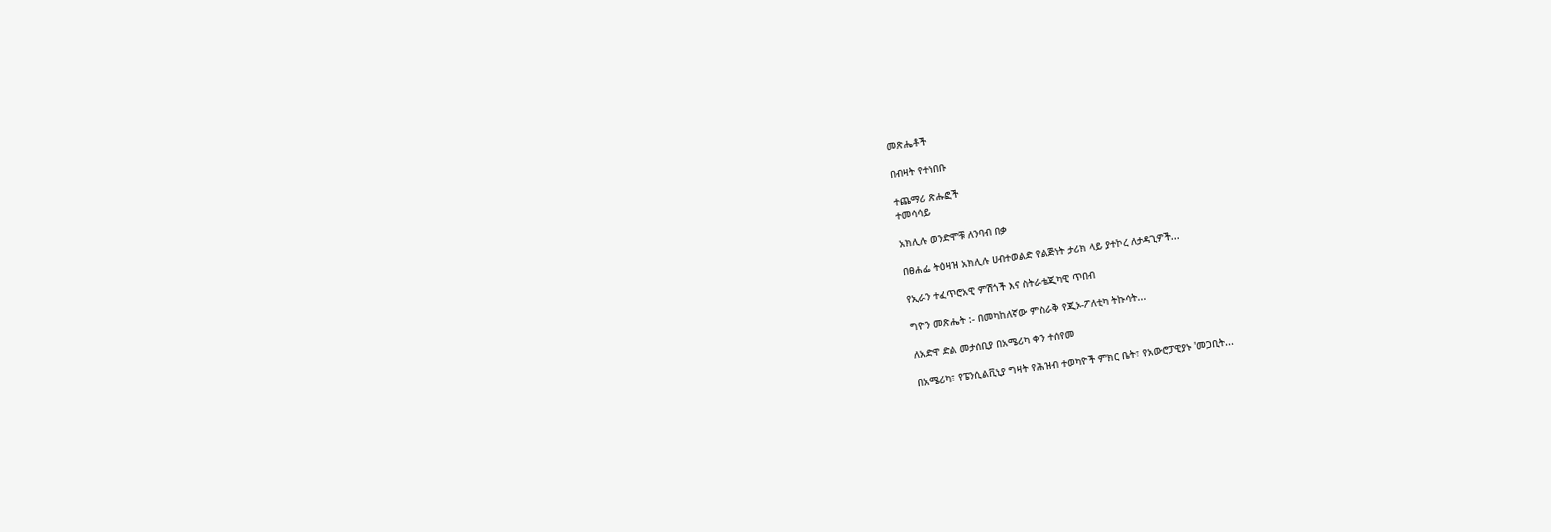መጽሔቶች

በብዛት የተነበቡ

ተጨማሪ ጽሑፎች
ተመሳሳይ

አክሊሉ ወንድሞቹ ለንባብ በቃ

በፀሐፌ ትዕዛዝ አክሊሉ ሀብተወልድ የልጅነት ታሪክ ላይ ያተኮረ ለታዳጊዎች...

የኢራን ተፈጥሮአዊ ምሽጎች እና ስትራቴጂካዊ ጥበብ

ግዮን መጽሔት :- በመካከለኛው ምስራቅ የጂኦ-ፖለቲካ ትኩሳት...

ለአድዋ ድል መታሰቢያ በአሜሪካ ቀን ተሰየመ

በአሜሪካ፣ የፔንሲልቪኒያ ግዛት የሕዝብ ተወካዮች ምክር ቤት፣ የአውሮፓዊያኑ 'መጋቢት...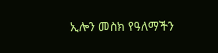ኢሎን መስክ የዓለማችን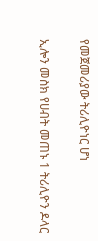የመጀመሪያው ትሪሊዮነር ሆነ

ኢሎን መስክ የሀብት መጠኑ 1 ትሪሊዮን ዶላር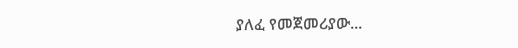ያለፈ የመጀመሪያው...